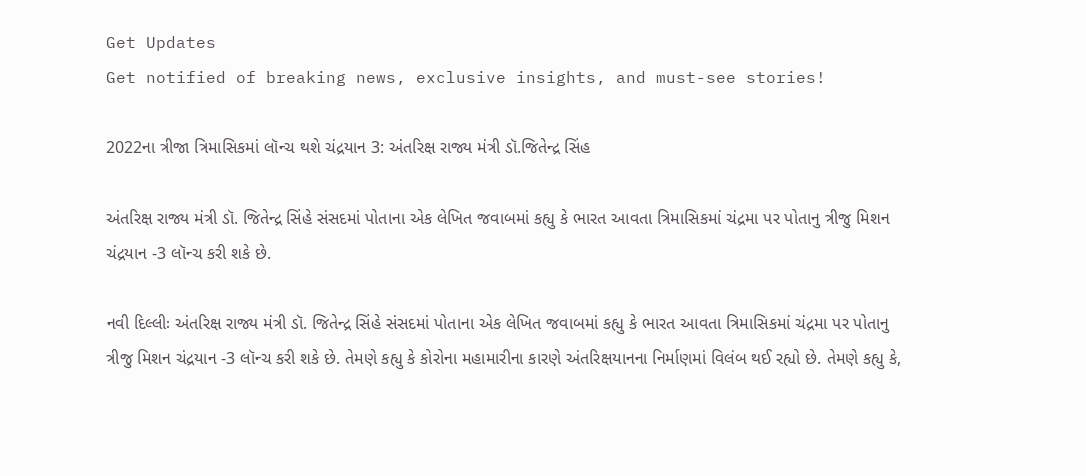Get Updates
Get notified of breaking news, exclusive insights, and must-see stories!

2022ના ત્રીજા ત્રિમાસિકમાં લૉન્ચ થશે ચંદ્રયાન 3: અંતરિક્ષ રાજ્ય મંત્રી ડૉ.જિતેન્દ્ર સિંહ

અંતરિક્ષ રાજ્ય મંત્રી ડૉ. જિતેન્દ્ર સિંહે સંસદમાં પોતાના એક લેખિત જવાબમાં કહ્યુ કે ભારત આવતા ત્રિમાસિકમાં ચંદ્રમા પર પોતાનુ ત્રીજુ મિશન ચંદ્રયાન -3 લૉન્ચ કરી શકે છે.

નવી દિલ્લીઃ અંતરિક્ષ રાજ્ય મંત્રી ડૉ. જિતેન્દ્ર સિંહે સંસદમાં પોતાના એક લેખિત જવાબમાં કહ્યુ કે ભારત આવતા ત્રિમાસિકમાં ચંદ્રમા પર પોતાનુ ત્રીજુ મિશન ચંદ્રયાન -3 લૉન્ચ કરી શકે છે. તેમણે કહ્યુ કે કોરોના મહામારીના કારણે અંતરિક્ષયાનના નિર્માણમાં વિલંબ થઈ રહ્યો છે. તેમણે કહ્યુ કે,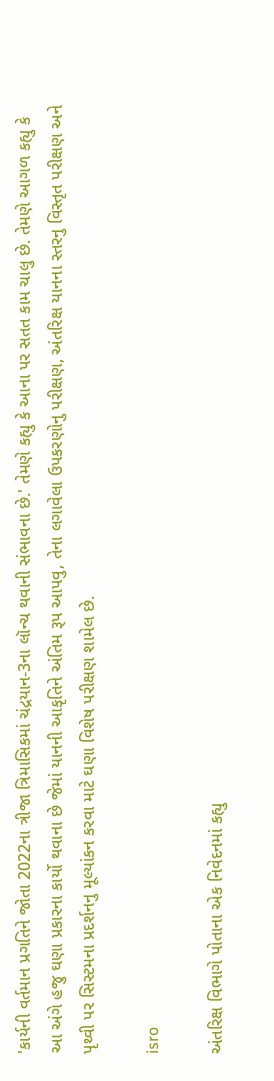'કાર્યની વર્તમાન પ્રગતિને જોતા 2022ના ત્રીજા ત્રિમાસિકમાં ચંદ્રયાન-3ના લૉન્ચ થવાની સંભાવના છે.' તેમણે કહ્યુ કે આના પર સતત કામ ચાલુ છે. તેમણે આગળ કહ્યુ કે આ અંગે હજુ ઘણા પ્રકારના કાર્યો થવાના છે જેમાં યાનની આકૃતિને અંતિમ રૂપ આપવુ, તેના લગાવેલા ઉપકરણોનુ પરીક્ષણ, અંતરિક્ષ યાનના સ્તરનુ વિસ્તૃત પરીક્ષણ અને પૃથ્વી પર સિસ્ટમના પ્રદર્શનનુ મૂલ્યાંકન કરવા માટે ઘણા વિશેષ પરીક્ષણ શામેલ છે.

isro

અંતરિક્ષ વિભાગે પોતાના એક નિવેદનમાં કહ્યુ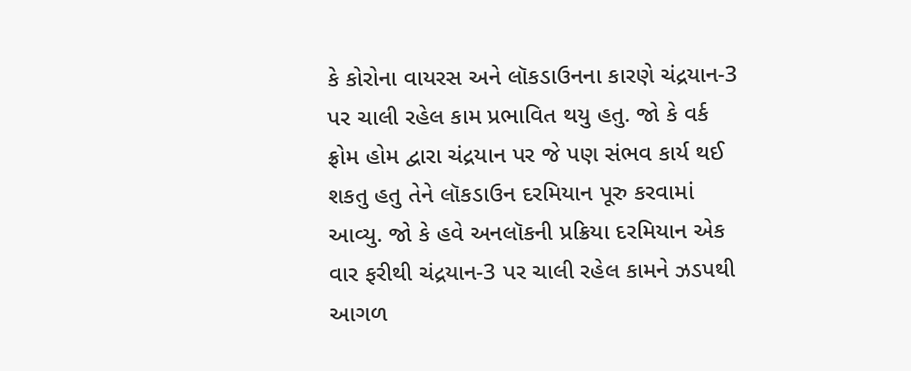કે કોરોના વાયરસ અને લૉકડાઉનના કારણે ચંદ્રયાન-3 પર ચાલી રહેલ કામ પ્રભાવિત થયુ હતુ. જો કે વર્ક ફ્રોમ હોમ દ્વારા ચંદ્રયાન પર જે પણ સંભવ કાર્ય થઈ શકતુ હતુ તેને લૉકડાઉન દરમિયાન પૂરુ કરવામાં આવ્યુ. જો કે હવે અનલૉકની પ્રક્રિયા દરમિયાન એક વાર ફરીથી ચંદ્રયાન-3 પર ચાલી રહેલ કામને ઝડપથી આગળ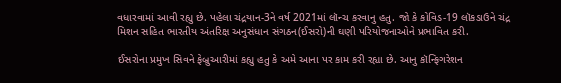વધારવામાં આવી રહ્યુ છે. પહેલા ચંદ્રયાન-3ને વર્ષ 2021માં લૉન્ચ કરવાનુ હતુ. જો કે કોવિડ-19 લૉકડાઉને ચંદ્ર મિશન સહિત ભારતીય અંતરિક્ષ અનુસંધાન સંગઠન(ઈસરો)ની ઘણી પરિયોજનાઓને પ્રભાવિત કરી.

ઈસરોના પ્રમુખ સિવને ફેબ્રુઆરીમાં કહ્યુ હતુ કે અમે આના પર કામ કરી રહ્યા છે. આનુ કૉન્ફિગરેશન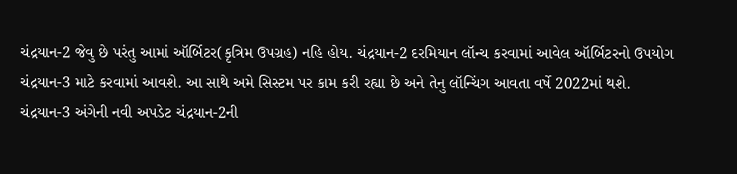ચંદ્રયાન-2 જેવુ છે પરંતુ આમાં ઑર્બિટર(કૃત્રિમ ઉપગ્રહ) નહિ હોય. ચંદ્રયાન-2 દરમિયાન લૉન્ચ કરવામાં આવેલ ઑર્બિટરનો ઉપયોગ ચંદ્રયાન-3 માટે કરવામાં આવશે. આ સાથે અમે સિસ્ટમ પર કામ કરી રહ્યા છે અને તેનુ લૉન્ચિંગ આવતા વર્ષે 2022માં થશે.
ચંદ્રયાન-3 અંગેની નવી અપડેટ ચંદ્રયાન-2ની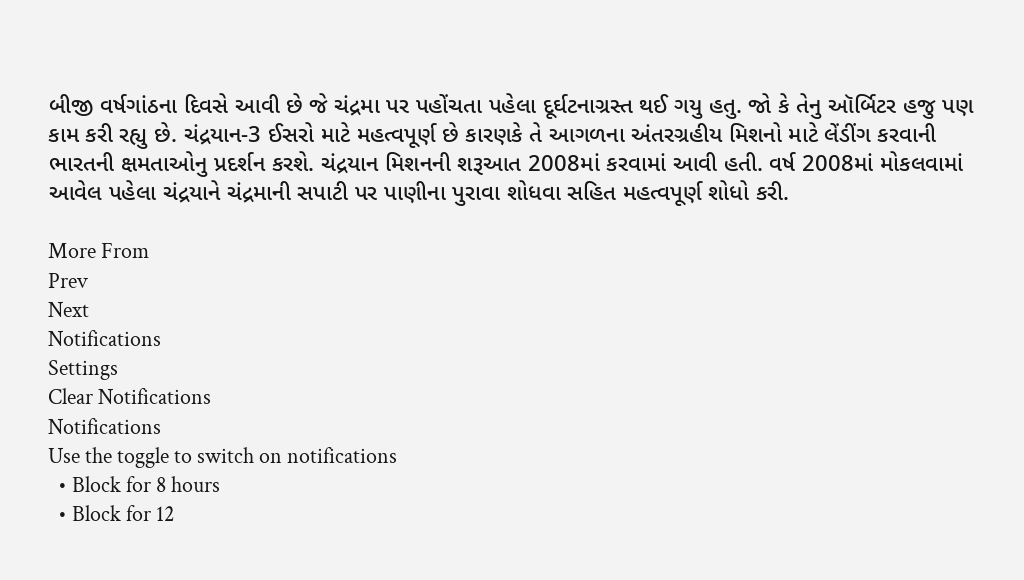બીજી વર્ષગાંઠના દિવસે આવી છે જે ચંદ્રમા પર પહોંચતા પહેલા દૂર્ઘટનાગ્રસ્ત થઈ ગયુ હતુ. જો કે તેનુ ઑર્બિટર હજુ પણ કામ કરી રહ્યુ છે. ચંદ્રયાન-3 ઈસરો માટે મહત્વપૂર્ણ છે કારણકે તે આગળના અંતરગ્રહીય મિશનો માટે લેંડીંગ કરવાની ભારતની ક્ષમતાઓનુ પ્રદર્શન કરશે. ચંદ્રયાન મિશનની શરૂઆત 2008માં કરવામાં આવી હતી. વર્ષ 2008માં મોકલવામાં આવેલ પહેલા ચંદ્રયાને ચંદ્રમાની સપાટી પર પાણીના પુરાવા શોધવા સહિત મહત્વપૂર્ણ શોધો કરી.

More From
Prev
Next
Notifications
Settings
Clear Notifications
Notifications
Use the toggle to switch on notifications
  • Block for 8 hours
  • Block for 12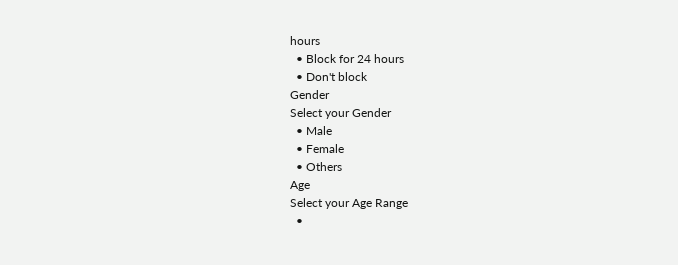hours
  • Block for 24 hours
  • Don't block
Gender
Select your Gender
  • Male
  • Female
  • Others
Age
Select your Age Range
  •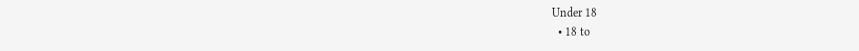Under 18
  • 18 to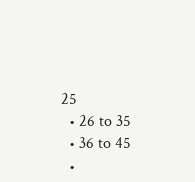25
  • 26 to 35
  • 36 to 45
  •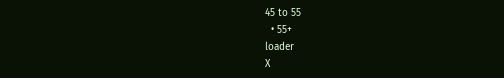45 to 55
  • 55+
loader
X